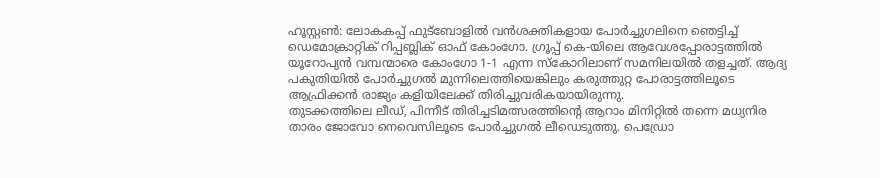ഹൂസ്റ്റൺ: ലോകകപ്പ് ഫുട്ബോളിൽ വൻശക്തികളായ പോർച്ചുഗലിനെ ഞെട്ടിച്ച് ഡെമോക്രാറ്റിക് റിപ്പബ്ലിക് ഓഫ് കോംഗോ. ഗ്രൂപ്പ് കെ-യിലെ ആവേശപ്പോരാട്ടത്തിൽ യൂറോപ്യൻ വമ്പന്മാരെ കോംഗോ 1-1 എന്ന സ്കോറിലാണ് സമനിലയിൽ തളച്ചത്. ആദ്യ പകുതിയിൽ പോർച്ചുഗൽ മുന്നിലെത്തിയെങ്കിലും കരുത്തുറ്റ പോരാട്ടത്തിലൂടെ ആഫ്രിക്കൻ രാജ്യം കളിയിലേക്ക് തിരിച്ചുവരികയായിരുന്നു.
തുടക്കത്തിലെ ലീഡ്, പിന്നീട് തിരിച്ചടിമത്സരത്തിൻ്റെ ആറാം മിനിറ്റിൽ തന്നെ മധ്യനിര താരം ജോവോ നെവെസിലൂടെ പോർച്ചുഗൽ ലീഡെടുത്തു. പെഡ്രോ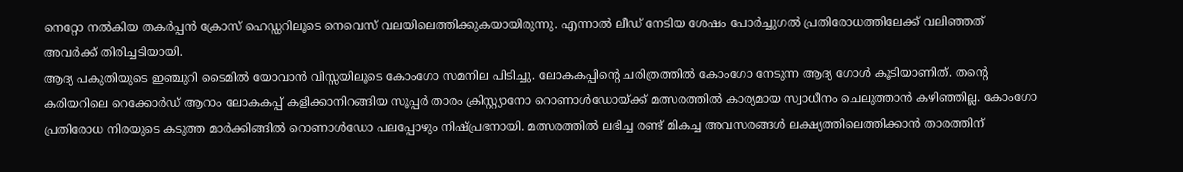നെറ്റോ നൽകിയ തകർപ്പൻ ക്രോസ് ഹെഡ്ഡറിലൂടെ നെവെസ് വലയിലെത്തിക്കുകയായിരുന്നു. എന്നാൽ ലീഡ് നേടിയ ശേഷം പോർച്ചുഗൽ പ്രതിരോധത്തിലേക്ക് വലിഞ്ഞത് അവർക്ക് തിരിച്ചടിയായി.
ആദ്യ പകുതിയുടെ ഇഞ്ചുറി ടൈമിൽ യോവാൻ വിസ്സയിലൂടെ കോംഗോ സമനില പിടിച്ചു. ലോകകപ്പിൻ്റെ ചരിത്രത്തിൽ കോംഗോ നേടുന്ന ആദ്യ ഗോൾ കൂടിയാണിത്. തൻ്റെ കരിയറിലെ റെക്കോർഡ് ആറാം ലോകകപ്പ് കളിക്കാനിറങ്ങിയ സൂപ്പർ താരം ക്രിസ്റ്റ്യാനോ റൊണാൾഡോയ്ക്ക് മത്സരത്തിൽ കാര്യമായ സ്വാധീനം ചെലുത്താൻ കഴിഞ്ഞില്ല. കോംഗോ പ്രതിരോധ നിരയുടെ കടുത്ത മാർക്കിങ്ങിൽ റൊണാൾഡോ പലപ്പോഴും നിഷ്പ്രഭനായി. മത്സരത്തിൽ ലഭിച്ച രണ്ട് മികച്ച അവസരങ്ങൾ ലക്ഷ്യത്തിലെത്തിക്കാൻ താരത്തിന്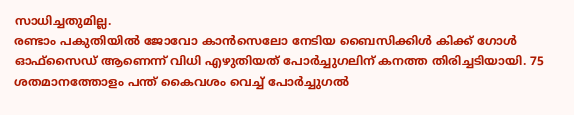സാധിച്ചതുമില്ല.
രണ്ടാം പകുതിയിൽ ജോവോ കാൻസെലോ നേടിയ ബൈസിക്കിൾ കിക്ക് ഗോൾ ഓഫ്സൈഡ് ആണെന്ന് വിധി എഴുതിയത് പോർച്ചുഗലിന് കനത്ത തിരിച്ചടിയായി. 75 ശതമാനത്തോളം പന്ത് കൈവശം വെച്ച് പോർച്ചുഗൽ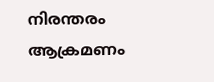നിരന്തരം ആക്രമണം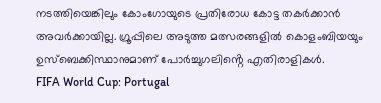നടത്തിയെങ്കിലും കോംഗോയുടെ പ്രതിരോധ കോട്ട തകർക്കാൻ അവർക്കായില്ല. ഗ്രൂപ്പിലെ അടുത്ത മത്സരങ്ങളിൽ കൊളംബിയയും ഉസ്ബെക്കിസ്ഥാനുമാണ് പോർച്ചുഗലിൻ്റെ എതിരാളികൾ.
FIFA World Cup: Portugal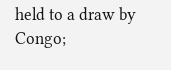held to a draw by Congo;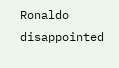Ronaldo disappointed